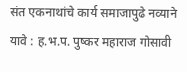संत एकनाथांचे कार्य समाजापुढे नव्याने यावे : ह.भ.प. पुष्कर महाराज गोसावी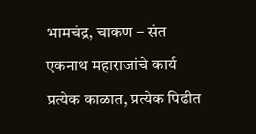भामचंद्र, चाकण – संत एकनाथ महाराजांचे कार्य प्रत्येक काळात, प्रत्येक पिढीत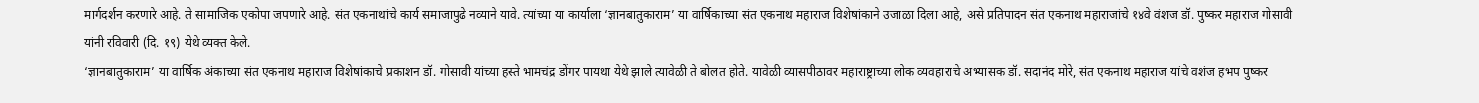मार्गदर्शन करणारे आहे. ते सामाजिक एकोपा जपणारे आहे. संत एकनाथांचे कार्य समाजापुढे नव्याने यावे. त्यांच्या या कार्याला ‘ज्ञानबातुकाराम’ या वार्षिकाच्या संत एकनाथ महाराज विशेषांकाने उजाळा दिला आहे, असे प्रतिपादन संत एकनाथ महाराजांचे १४वे वंशज डॉ. पुष्कर महाराज गोसावी यांनी रविवारी (दि. १९) येथे व्यक्त केले.
‘ज्ञानबातुकाराम’ या वार्षिक अंकाच्या संत एकनाथ महाराज विशेषांकाचे प्रकाशन डॉ. गोसावी यांच्या हस्ते भामचंद्र डोंगर पायथा येथे झाले त्यावेळी ते बोलत होते. यावेळी व्यासपीठावर महाराष्ट्राच्या लोक व्यवहाराचे अभ्यासक डॉ. सदानंद मोरे, संत एकनाथ महाराज यांचे वशंज हभप पुष्कर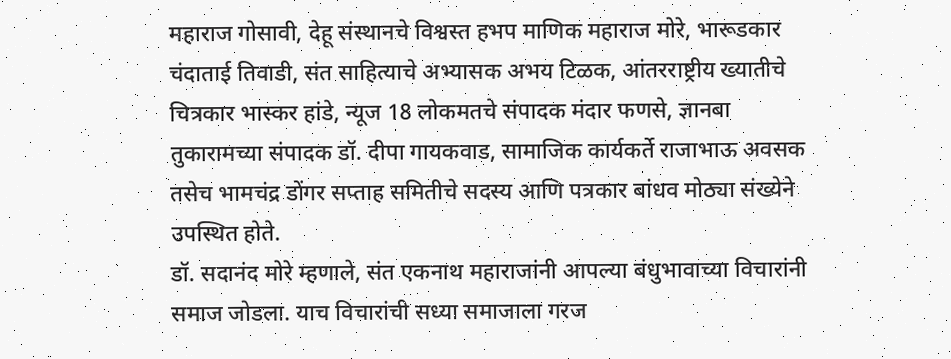महाराज गोसावी, देहू संस्थानचे विश्वस्त हभप माणिक महाराज मोरे, भारूडकार चंदाताई तिवाडी, संत साहित्याचे अभ्यासक अभय टिळक, आंतरराष्ट्रीय ख्यातीचे चित्रकार भास्कर हांडे, न्यूज 18 लोकमतचे संपादक मंदार फणसे, ज्ञानबा तुकारामच्या संपादक डॉ. दीपा गायकवाड, सामाजिक कार्यकर्ते राजाभाऊ अवसक तसेच भामचंद्र डोंगर सप्ताह समितीचे सदस्य आणि पत्रकार बांधव मोठ्या संख्येने उपस्थित होते.
डॉ. सदानंद मोरे म्हणाले, संत एकनाथ महाराजांनी आपल्या बंधुभावाच्या विचारांनी समाज जोडला. याच विचारांची सध्या समाजाला गरज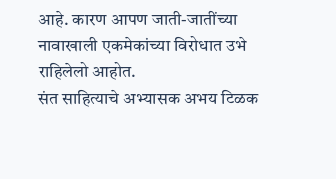आहे. कारण आपण जाती-जातींच्या नावाखाली एकमेकांच्या विरोधात उभे राहिलेलो आहोत.
संत साहित्याचे अभ्यासक अभय टिळक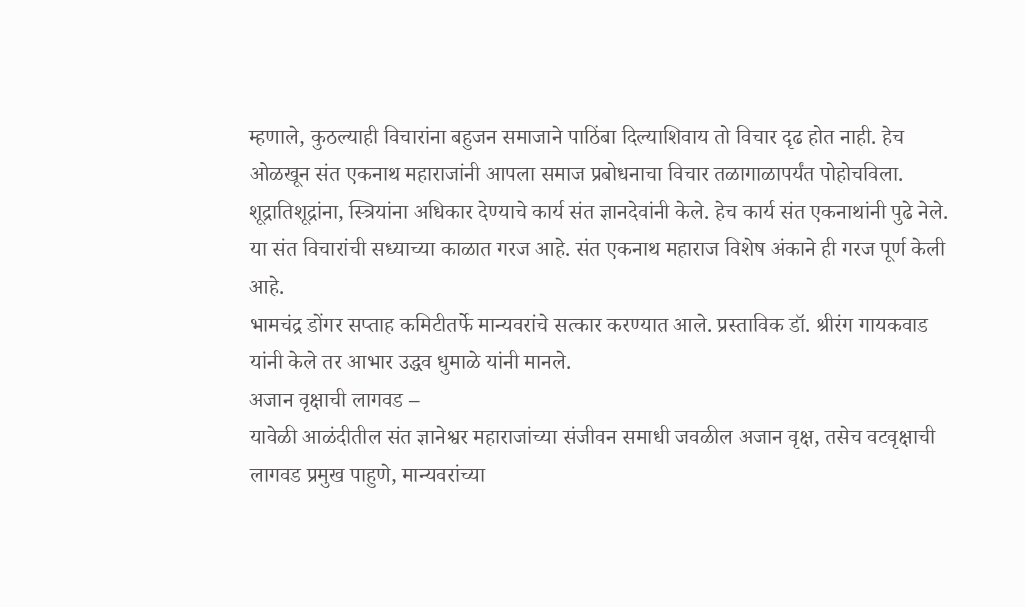म्हणाले, कुठल्याही विचारांना बहुजन समाजाने पाठिंबा दिल्याशिवाय तो विचार दृढ होत नाही. हेच ओळखून संत एकनाथ महाराजांनी आपला समाज प्रबोधनाचा विचार तळागाळापर्यंत पोहोचविला. शूद्रातिशूद्रांना, स्त्रियांना अधिकार देण्याचे कार्य संत ज्ञानदेवांनी केले. हेच कार्य संत एकनाथांनी पुढे नेले. या संत विचारांची सध्याच्या काळात गरज आहे. संत एकनाथ महाराज विशेष अंकाने ही गरज पूर्ण केली आहे.
भामचंद्र डोंगर सप्ताह कमिटीतर्फे मान्यवरांचे सत्कार करण्यात आले. प्रस्ताविक डॉ. श्रीरंग गायकवाड यांनी केले तर आभार उद्धव धुमाळे यांनी मानले.
अजान वृक्षाची लागवड –
यावेळी आळंदीतील संत ज्ञानेश्वर महाराजांच्या संजीवन समाधी जवळील अजान वृक्ष, तसेच वटवृक्षाची लागवड प्रमुख पाहुणे, मान्यवरांच्या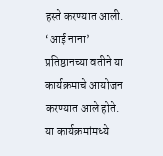हस्ते करण्यात आली. ‘आई नाना’ प्रतिष्ठानच्या वतीने या कार्यक्रमाचे आयोजन करण्यात आले होते. या कार्यक्रमांमध्ये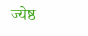ज्येष्ठ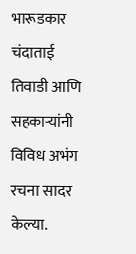भारूडकार चंदाताई तिवाडी आणि सहकाऱ्यांनी विविध अभंग रचना सादर केल्या.